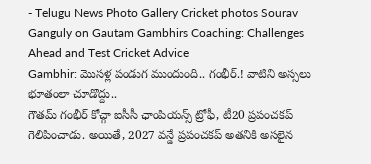- Telugu News Photo Gallery Cricket photos Sourav Ganguly on Gautam Gambhirs Coaching: Challenges Ahead and Test Cricket Advice
Gambhir: మొసళ్ల పండుగ ముందుంది.. గంభీర్.! వాటిని అస్సలు భూతంలా చూడొద్దు..
గౌతమ్ గంభీర్ కోచ్గా ఐసీసీ ఛాంపియన్స్ ట్రోఫీ, టీ20 ప్రపంచకప్ గెలిపించాడు. అయితే, 2027 వన్డే ప్రపంచకప్ అతనికి అసలైన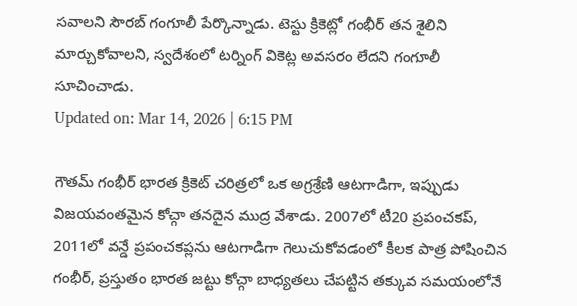సవాలని సౌరబ్ గంగూలీ పేర్కొన్నాడు. టెస్టు క్రికెట్లో గంభీర్ తన శైలిని మార్చుకోవాలని, స్వదేశంలో టర్నింగ్ వికెట్ల అవసరం లేదని గంగూలీ సూచించాడు.
Updated on: Mar 14, 2026 | 6:15 PM

గౌతమ్ గంభీర్ భారత క్రికెట్ చరిత్రలో ఒక అగ్రశ్రేణి ఆటగాడిగా, ఇప్పుడు విజయవంతమైన కోచ్గా తనదైన ముద్ర వేశాడు. 2007లో టీ20 ప్రపంచకప్, 2011లో వన్డే ప్రపంచకప్లను ఆటగాడిగా గెలుచుకోవడంలో కీలక పాత్ర పోషించిన గంభీర్, ప్రస్తుతం భారత జట్టు కోచ్గా బాధ్యతలు చేపట్టిన తక్కువ సమయంలోనే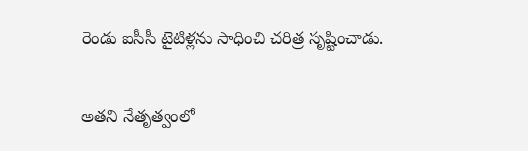రెండు ఐసీసీ టైటిళ్లను సాధించి చరిత్ర సృష్టించాడు.

అతని నేతృత్వంలో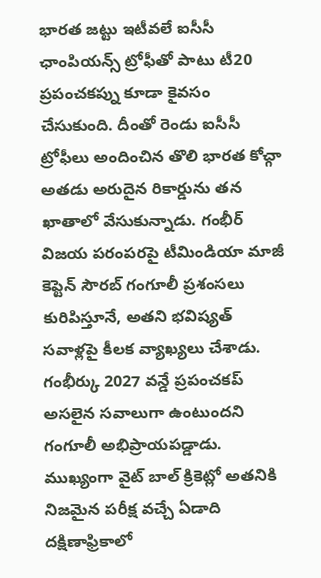భారత జట్టు ఇటీవలే ఐసీసీ ఛాంపియన్స్ ట్రోఫీతో పాటు టీ20 ప్రపంచకప్ను కూడా కైవసం చేసుకుంది. దీంతో రెండు ఐసీసీ ట్రోఫీలు అందించిన తొలి భారత కోచ్గా అతడు అరుదైన రికార్డును తన ఖాతాలో వేసుకున్నాడు. గంభీర్ విజయ పరంపరపై టీమిండియా మాజీ కెప్టెన్ సౌరబ్ గంగూలీ ప్రశంసలు కురిపిస్తూనే, అతని భవిష్యత్ సవాళ్లపై కీలక వ్యాఖ్యలు చేశాడు. గంభీర్కు 2027 వన్డే ప్రపంచకప్ అసలైన సవాలుగా ఉంటుందని గంగూలీ అభిప్రాయపడ్డాడు. ముఖ్యంగా వైట్ బాల్ క్రికెట్లో అతనికి నిజమైన పరీక్ష వచ్చే ఏడాది దక్షిణాఫ్రికాలో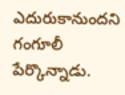ఎదురుకానుందని గంగూలీ పేర్కొన్నాడు.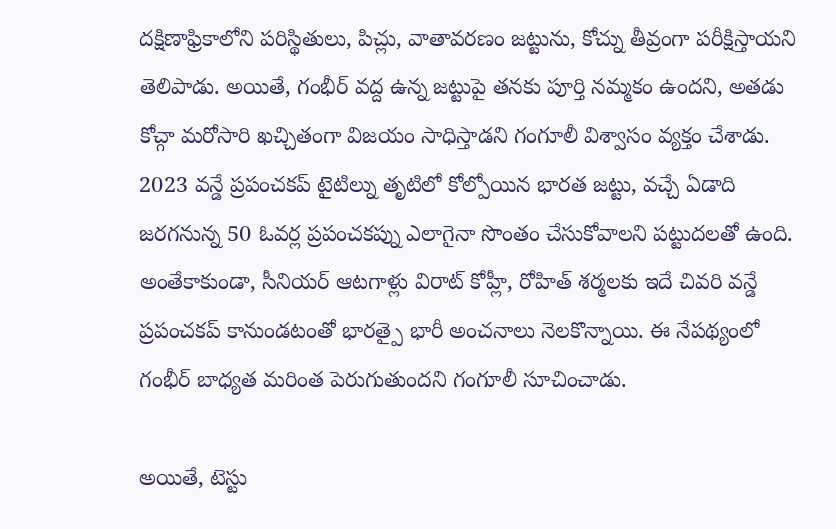దక్షిణాఫ్రికాలోని పరిస్థితులు, పిచ్లు, వాతావరణం జట్టును, కోచ్ను తీవ్రంగా పరీక్షిస్తాయని తెలిపాడు. అయితే, గంభీర్ వద్ద ఉన్న జట్టుపై తనకు పూర్తి నమ్మకం ఉందని, అతడు కోచ్గా మరోసారి ఖచ్చితంగా విజయం సాధిస్తాడని గంగూలీ విశ్వాసం వ్యక్తం చేశాడు. 2023 వన్డే ప్రపంచకప్ టైటిల్ను తృటిలో కోల్పోయిన భారత జట్టు, వచ్చే ఏడాది జరగనున్న 50 ఓవర్ల ప్రపంచకప్ను ఎలాగైనా సొంతం చేసుకోవాలని పట్టుదలతో ఉంది. అంతేకాకుండా, సీనియర్ ఆటగాళ్లు విరాట్ కోహ్లీ, రోహిత్ శర్మలకు ఇదే చివరి వన్డే ప్రపంచకప్ కానుండటంతో భారత్పై భారీ అంచనాలు నెలకొన్నాయి. ఈ నేపథ్యంలో గంభీర్ బాధ్యత మరింత పెరుగుతుందని గంగూలీ సూచించాడు.

అయితే, టెస్టు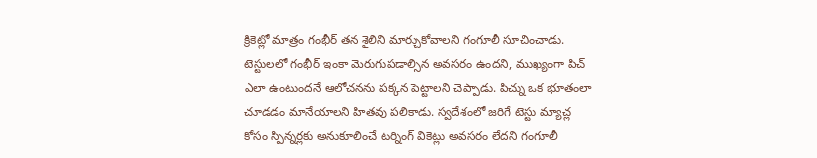క్రికెట్లో మాత్రం గంభీర్ తన శైలిని మార్చుకోవాలని గంగూలీ సూచించాడు. టెస్టులలో గంభీర్ ఇంకా మెరుగుపడాల్సిన అవసరం ఉందని, ముఖ్యంగా పిచ్ ఎలా ఉంటుందనే ఆలోచనను పక్కన పెట్టాలని చెప్పాడు. పిచ్ను ఒక భూతంలా చూడడం మానేయాలని హితవు పలికాడు. స్వదేశంలో జరిగే టెస్టు మ్యాచ్ల కోసం స్పిన్నర్లకు అనుకూలించే టర్నింగ్ వికెట్లు అవసరం లేదని గంగూలీ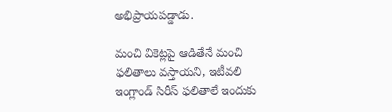అభిప్రాయపడ్డాడు.

మంచి వికెట్లపై ఆడితేనే మంచి ఫలితాలు వస్తాయని, ఇటీవలి ఇంగ్లాండ్ సిరీస్ ఫలితాలే ఇందుకు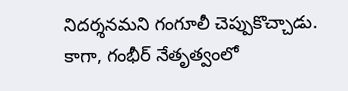నిదర్శనమని గంగూలీ చెప్పుకొచ్చాడు. కాగా, గంభీర్ నేతృత్వంలో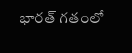భారత్ గతంలో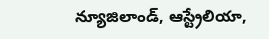న్యూజిలాండ్, ఆస్ట్రేలియా,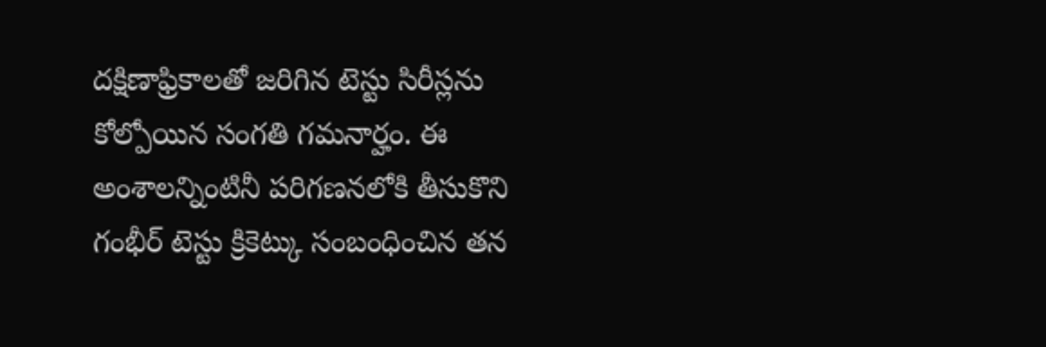దక్షిణాఫ్రికాలతో జరిగిన టెస్టు సిరీస్లను కోల్పోయిన సంగతి గమనార్హం. ఈ అంశాలన్నింటినీ పరిగణనలోకి తీసుకొని గంభీర్ టెస్టు క్రికెట్కు సంబంధించిన తన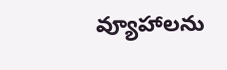వ్యూహాలను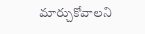మార్చుకోవాలని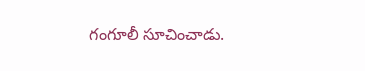గంగూలీ సూచించాడు.